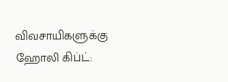விவசாயிகளுக்கு ஹோலி கிப்ட்: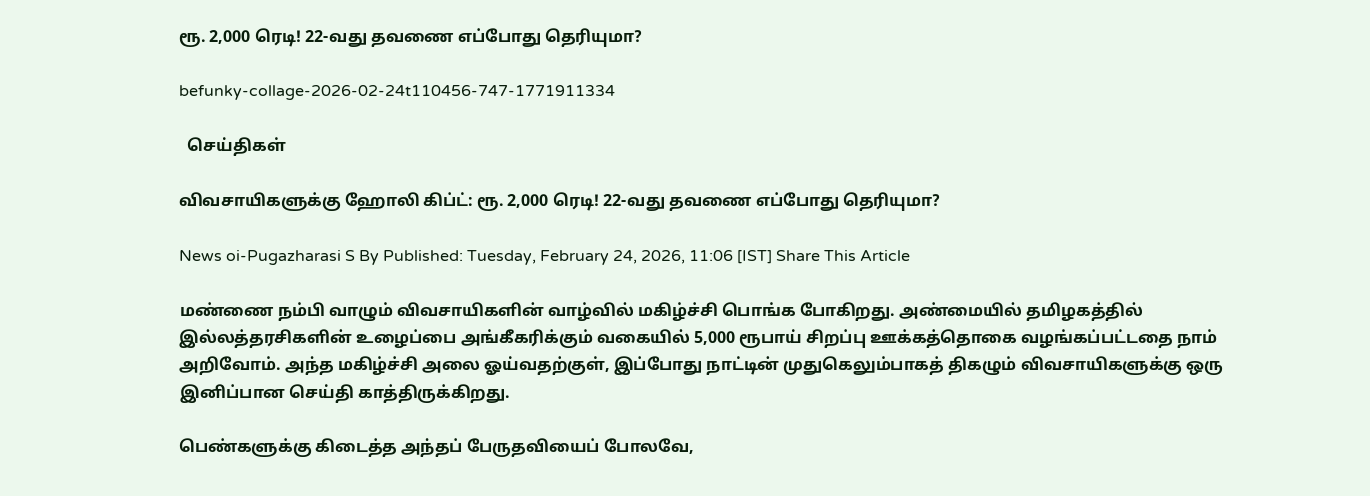ரூ. 2,000 ரெடி! 22-வது தவணை எப்போது தெரியுமா?

befunky-collage-2026-02-24t110456-747-1771911334

  செய்திகள்

விவசாயிகளுக்கு ஹோலி கிப்ட்: ரூ. 2,000 ரெடி! 22-வது தவணை எப்போது தெரியுமா?

News oi-Pugazharasi S By Published: Tuesday, February 24, 2026, 11:06 [IST] Share This Article

மண்ணை நம்பி வாழும் விவசாயிகளின் வாழ்வில் மகிழ்ச்சி பொங்க போகிறது. அண்மையில் தமிழகத்தில் இல்லத்தரசிகளின் உழைப்பை அங்கீகரிக்கும் வகையில் 5,000 ரூபாய் சிறப்பு ஊக்கத்தொகை வழங்கப்பட்டதை நாம் அறிவோம். அந்த மகிழ்ச்சி அலை ஓய்வதற்குள், இப்போது நாட்டின் முதுகெலும்பாகத் திகழும் விவசாயிகளுக்கு ஒரு இனிப்பான செய்தி காத்திருக்கிறது.

பெண்களுக்கு கிடைத்த அந்தப் பேருதவியைப் போலவே,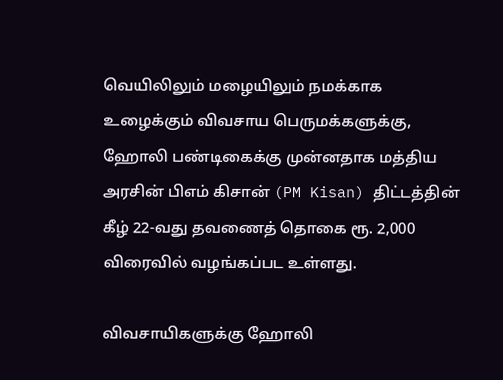வெயிலிலும் மழையிலும் நமக்காக உழைக்கும் விவசாய பெருமக்களுக்கு, ஹோலி பண்டிகைக்கு முன்னதாக மத்திய அரசின் பிஎம் கிசான் (PM Kisan) திட்டத்தின் கீழ் 22-வது தவணைத் தொகை ரூ. 2,000 விரைவில் வழங்கப்பட உள்ளது.

விவசாயிகளுக்கு ஹோலி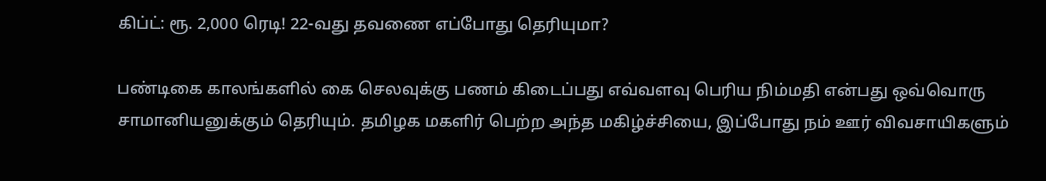கிப்ட்: ரூ. 2,000 ரெடி! 22-வது தவணை எப்போது தெரியுமா?

பண்டிகை காலங்களில் கை செலவுக்கு பணம் கிடைப்பது எவ்வளவு பெரிய நிம்மதி என்பது ஒவ்வொரு சாமானியனுக்கும் தெரியும். தமிழக மகளிர் பெற்ற அந்த மகிழ்ச்சியை, இப்போது நம் ஊர் விவசாயிகளும்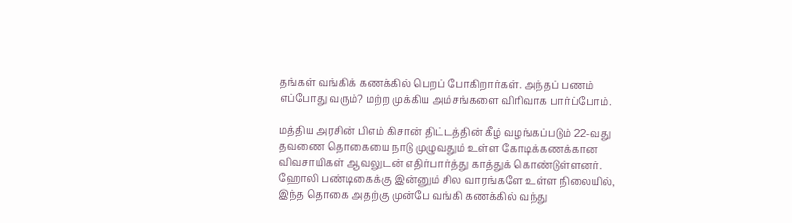தங்கள் வங்கிக் கணக்கில் பெறப் போகிறார்கள். அந்தப் பணம் எப்போது வரும்? மற்ற முக்கிய அம்சங்களை விரிவாக பார்ப்போம்.

மத்திய அரசின் பிஎம் கிசான் திட்டத்தின் கீழ் வழங்கப்படும் 22-வது தவணை தொகையை நாடு முழுவதும் உள்ள கோடிக்கணக்கான விவசாயிகள் ஆவலுடன் எதிர்பார்த்து காத்துக் கொண்டுள்ளனர். ஹோலி பண்டிகைக்கு இன்னும் சில வாரங்களே உள்ள நிலையில், இந்த தொகை அதற்கு முன்பே வங்கி கணக்கில் வந்து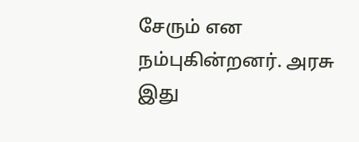சேரும் என நம்புகின்றனர். அரசு இது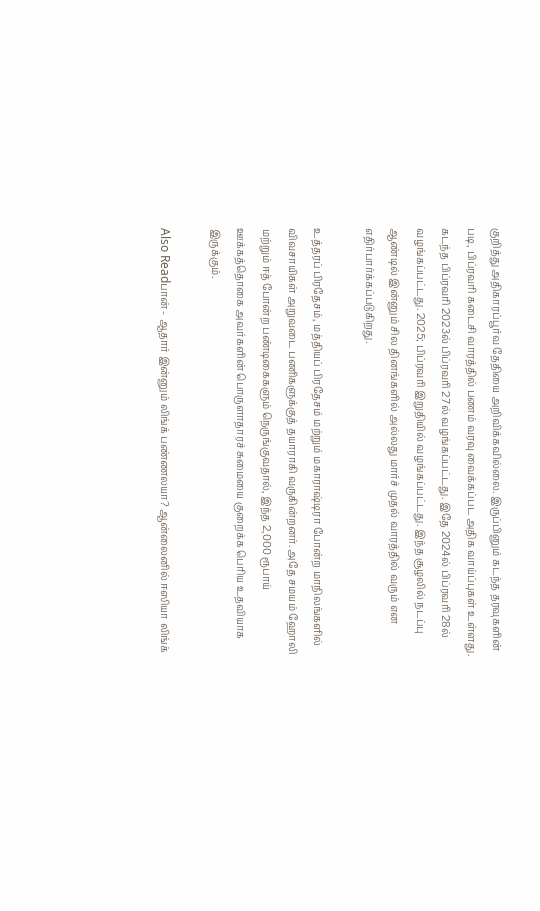குறித்து அதிகாரப்பூர்வ தேதியை அறிவிக்கவில்லை. இருப்பினும் கடந்த தரவுகளின் படி, பிப்ரவரி கடைசி வாரத்தில் பணம் வரவு வைக்கப்பட அதிக வாய்ப்புகள் உள்ளது. கடந்த பிப்ரவரி 2023ல் பிப்ரவரி 27ல் வழங்கப்பட்டது. இதே 2024ல் பிப்ரவரி 28ல் வழங்கப்பட்டது. 2025; பிப்ரவரி இறுதியில் வழங்கப்பட்டது. இந்த சூழலில் நடப்பு ஆண்டில் இன்னும் சில தினங்களில் அல்லது மார்ச் முதல் வாரத்தில் வரும் என எதிர்பார்க்கப்படுகிறது.

உத்தரப் பிரதேசம், மத்தியப் பிரதேசம் மற்றும் மகாராஷ்டிரா போன்ற மாநிலங்களில் விவசாயிகள் அறுவடை பணிகளுக்குத் தயாராகி வருகின்றனர். அதே சமயம் ஹோலி மற்றும் ஈத் போன்ற பண்டிகைகளும் நெருங்குவதால், இந்த 2,000 ரூபாய் ஊக்கத்தொகை அவர்களின் பொருளாதாரச் சுமையை குறைக்க பெரிய உதவியாக இருக்கும்.

Also Readபான் - ஆதார் இன்னும் லிங்க் பண்ணலயா? ஆன்லைனில் ஈஸியா லிங்க்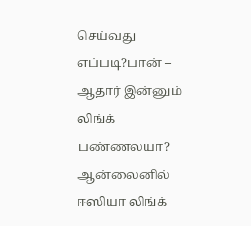செய்வது எப்படி?பான் – ஆதார் இன்னும் லிங்க் பண்ணலயா? ஆன்லைனில் ஈஸியா லிங்க்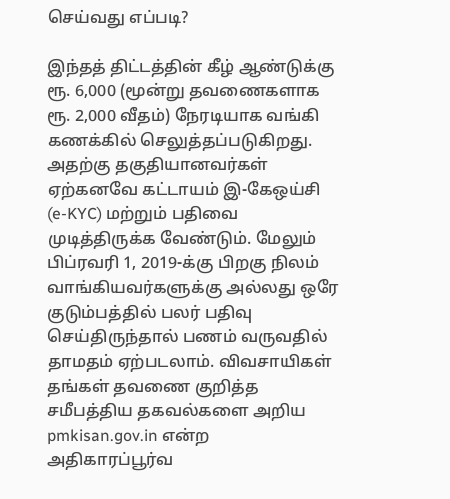செய்வது எப்படி?

இந்தத் திட்டத்தின் கீழ் ஆண்டுக்கு ரூ. 6,000 (மூன்று தவணைகளாக ரூ. 2,000 வீதம்) நேரடியாக வங்கி கணக்கில் செலுத்தப்படுகிறது. அதற்கு தகுதியானவர்கள் ஏற்கனவே கட்டாயம் இ-கேஒய்சி (e-KYC) மற்றும் பதிவை முடித்திருக்க வேண்டும். மேலும் பிப்ரவரி 1, 2019-க்கு பிறகு நிலம் வாங்கியவர்களுக்கு அல்லது ஒரே குடும்பத்தில் பலர் பதிவு செய்திருந்தால் பணம் வருவதில் தாமதம் ஏற்படலாம். விவசாயிகள் தங்கள் தவணை குறித்த சமீபத்திய தகவல்களை அறிய pmkisan.gov.in என்ற அதிகாரப்பூர்வ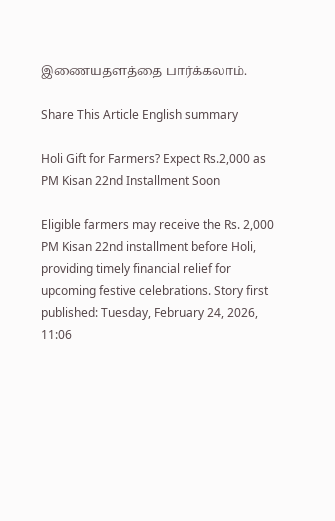இணையதளத்தை பார்க்கலாம்.

Share This Article English summary

Holi Gift for Farmers? Expect Rs.2,000 as PM Kisan 22nd Installment Soon

Eligible farmers may receive the Rs. 2,000 PM Kisan 22nd installment before Holi, providing timely financial relief for upcoming festive celebrations. Story first published: Tuesday, February 24, 2026, 11:06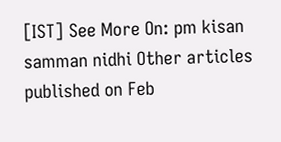[IST] See More On: pm kisan samman nidhi Other articles published on Feb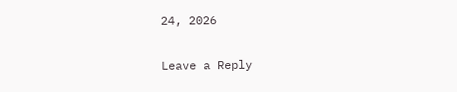24, 2026

Leave a Reply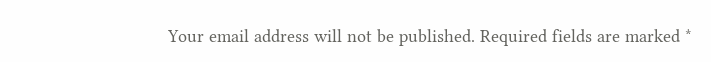Your email address will not be published. Required fields are marked *